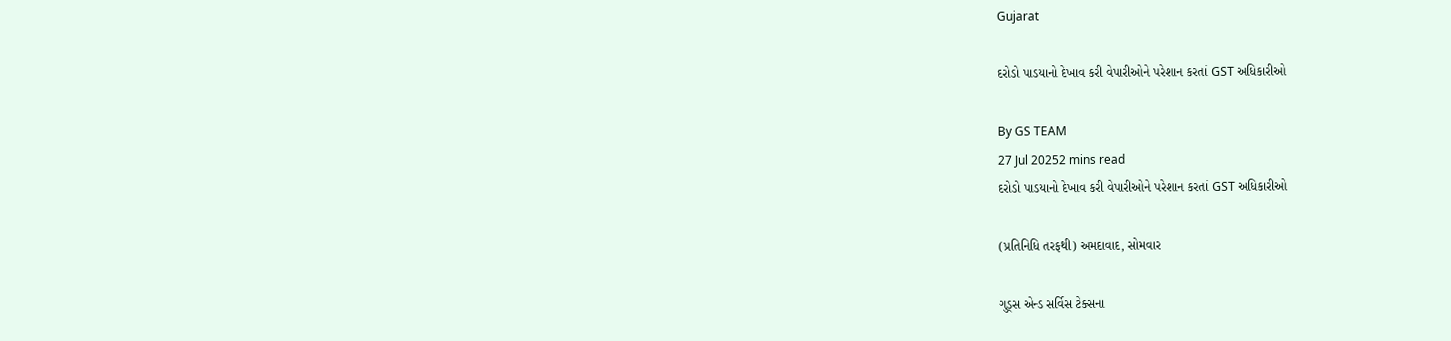Gujarat

દરોડો પાડયાનો દેખાવ કરી વેપારીઓને પરેશાન કરતાં GST અધિકારીઓ

By GS TEAM
27 Jul 20252 mins read
દરોડો પાડયાનો દેખાવ કરી વેપારીઓને પરેશાન કરતાં GST અધિકારીઓ

(પ્રતિનિધિ તરફથી) અમદાવાદ, સોમવાર

ગુડ્સ એન્ડ સર્વિસ ટેક્સના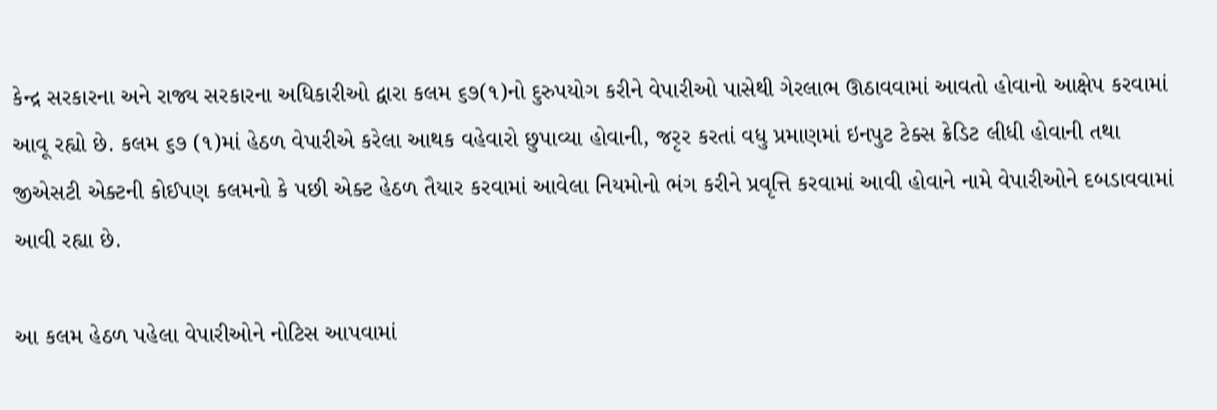કેન્દ્ર સરકારના અને રાજ્ય સરકારના અધિકારીઓ દ્વારા કલમ ૬૭(૧)નો દુરુપયોગ કરીને વેપારીઓ પાસેથી ગેરલાભ ઊઠાવવામાં આવતો હોવાનો આક્ષેપ કરવામાં આવૂ રહ્યો છે. કલમ ૬૭ (૧)માં હેઠળ વેપારીએ કરેલા આથક વહેવારો છુપાવ્યા હોવાની, જરૃર કરતાં વધુ પ્રમાણમાં ઇનપુટ ટેક્સ ક્રેડિટ લીધી હોવાની તથા જીએસટી એક્ટની કોઈપણ કલમનો કે પછી એક્ટ હેઠળ તૈયાર કરવામાં આવેલા નિયમોનો ભંગ કરીને પ્રવૃત્તિ કરવામાં આવી હોવાને નામે વેપારીઓને દબડાવવામાં આવી રહ્યા છે.

આ કલમ હેઠળ પહેલા વેપારીઓને નોટિસ આપવામાં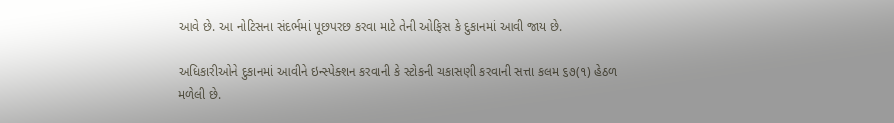આવે છે. આ નોટિસના સંદર્ભમાં પૂછપરછ કરવા માટે તેની ઓફિસ કે દુકાનમાં આવી જાય છે.

અધિકારીઓને દુકાનમાં આવીને ઇન્સ્પેક્શન કરવાની કે સ્ટોકની ચકાસણી કરવાની સત્તા કલમ ૬૭(૧) હેઠળ મળેલી છે.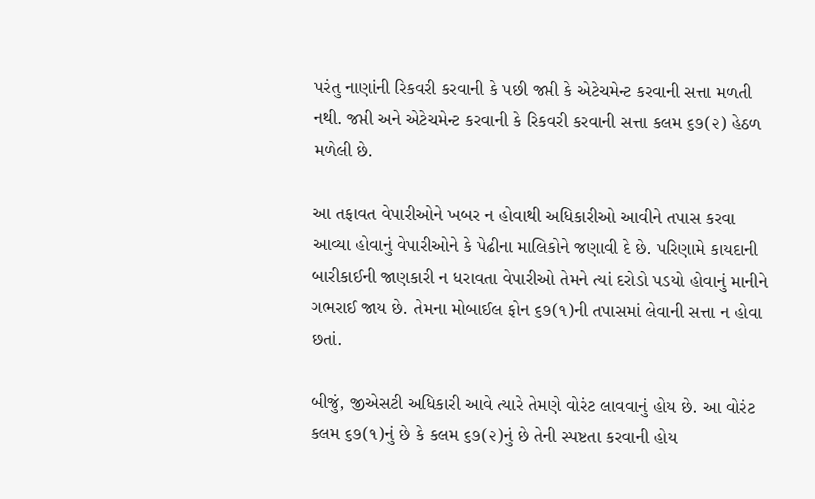પરંતુ નાણાંની રિકવરી કરવાની કે પછી જપ્તી કે એટેચમેન્ટ કરવાની સત્તા મળતી નથી. જપ્તી અને એટેચમેન્ટ કરવાની કે રિકવરી કરવાની સત્તા કલમ ૬૭(૨) હેઠળ મળેલી છે.

આ તફાવત વેપારીઓને ખબર ન હોવાથી અધિકારીઓ આવીને તપાસ કરવા આવ્યા હોવાનું વેપારીઓને કે પેઢીના માલિકોને જણાવી દે છે. પરિણામે કાયદાની બારીકાઈની જાણકારી ન ધરાવતા વેપારીઓ તેમને ત્યાં દરોડો પડયો હોવાનું માનીને ગભરાઈ જાય છે. તેમના મોબાઈલ ફોન ૬૭(૧)ની તપાસમાં લેવાની સત્તા ન હોવા છતાં.

બીજું, જીએસટી અધિકારી આવે ત્યારે તેમણે વોરંટ લાવવાનું હોય છે. આ વોરંટ કલમ ૬૭(૧)નું છે કે કલમ ૬૭(૨)નું છે તેની સ્પષ્ટતા કરવાની હોય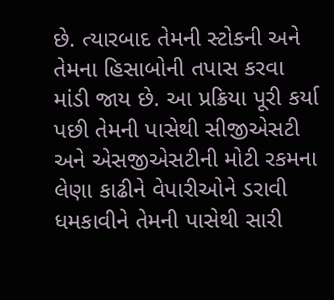છે. ત્યારબાદ તેમની સ્ટોકની અને તેમના હિસાબોની તપાસ કરવા માંડી જાય છે. આ પ્રક્રિયા પૂરી કર્યા પછી તેમની પાસેથી સીજીએસટી અને એસજીએસટીની મોટી રકમના લેણા કાઢીને વેપારીઓને ડરાવી ધમકાવીને તેમની પાસેથી સારી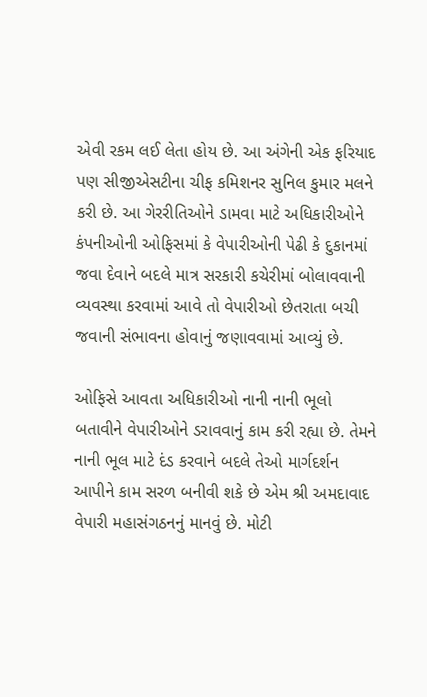એવી રકમ લઈ લેતા હોય છે. આ અંગેની એક ફરિયાદ પણ સીજીએસટીના ચીફ કમિશનર સુનિલ કુમાર મલને કરી છે. આ ગેરરીતિઓને ડામવા માટે અધિકારીઓને કંપનીઓની ઓફિસમાં કે વેપારીઓની પેઢી કે દુકાનમાં જવા દેવાને બદલે માત્ર સરકારી કચેરીમાં બોલાવવાની વ્યવસ્થા કરવામાં આવે તો વેપારીઓ છેતરાતા બચી જવાની સંભાવના હોવાનું જણાવવામાં આવ્યું છે.

ઓફિસે આવતા અધિકારીઓ નાની નાની ભૂલો બતાવીને વેપારીઓને ડરાવવાનું કામ કરી રહ્યા છે. તેમને નાની ભૂલ માટે દંડ કરવાને બદલે તેઓ માર્ગદર્શન આપીને કામ સરળ બનીવી શકે છે એમ શ્રી અમદાવાદ વેપારી મહાસંગઠનનું માનવું છે. મોટી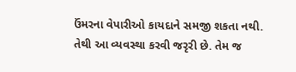ઉંમરના વેપારીઓ કાયદાને સમજી શકતા નથી. તેથી આ વ્યવસ્થા કરવી જરૃરી છે. તેમ જ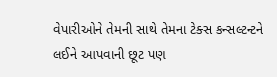વેપારીઓને તેમની સાથે તેમના ટેક્સ કન્સલ્ટન્ટને લઈને આપવાની છૂટ પણ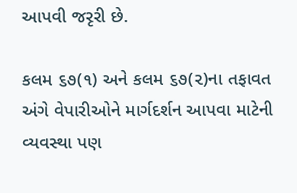આપવી જરૃરી છે.

કલમ ૬૭(૧) અને કલમ ૬૭(૨)ના તફાવત અંગે વેપારીઓને માર્ગદર્શન આપવા માટેની વ્યવસ્થા પણ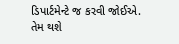ડિપાર્ટમેન્ટે જ કરવી જોઈએ. તેમ થશે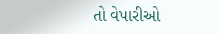તો વેપારીઓ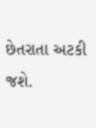છેતરાતા અટકી જશે.